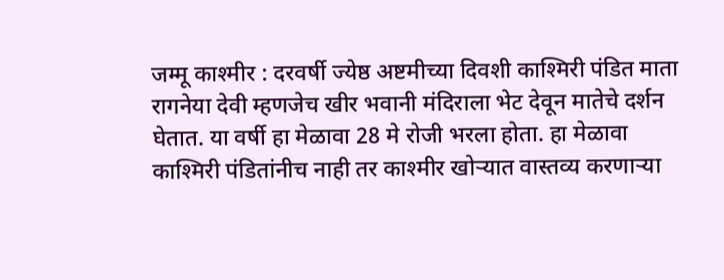जम्मू काश्मीर : दरवर्षी ज्येष्ठ अष्टमीच्या दिवशी काश्मिरी पंडित माता रागनेया देवी म्हणजेच खीर भवानी मंदिराला भेट देवून मातेचे दर्शन घेतात. या वर्षी हा मेळावा 28 मे रोजी भरला होता. हा मेळावा काश्मिरी पंडितांनीच नाही तर काश्मीर खोऱ्यात वास्तव्य करणाऱ्या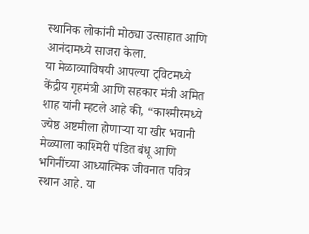स्थानिक लोकांनी मोठ्या उत्साहात आणि आनंदामध्ये साजरा केला.
या मेळाव्याविषयी आपल्या ट्विटमध्ये केंद्रीय गृहमंत्री आणि सहकार मंत्री अमित शाह यांनी म्हटले आहे की, “काश्मीरमध्ये ज्येष्ठ अष्टमीला होणाऱ्या या खीर भवानी मेळ्याला काश्मिरी पंडित बंधू आणि भगिनींच्या आध्यात्मिक जीवनात पवित्र स्थान आहे. या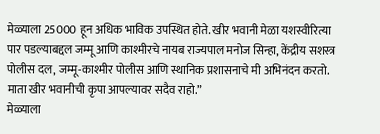मेळ्याला 25000 हून अधिक भाविक उपस्थित होते. खीर भवानी मेळा यशस्वीरित्या पार पडल्याबद्दल जम्मू आणि काश्मीरचे नायब राज्यपाल मनोज सिन्हा, केंद्रीय सशस्त्र पोलीस दल, जम्मू-काश्मीर पोलीस आणि स्थानिक प्रशासनाचे मी अभिनंदन करतो. माता खीर भवानीची कृपा आपल्यावर सदैव राहो.”
मेळ्याला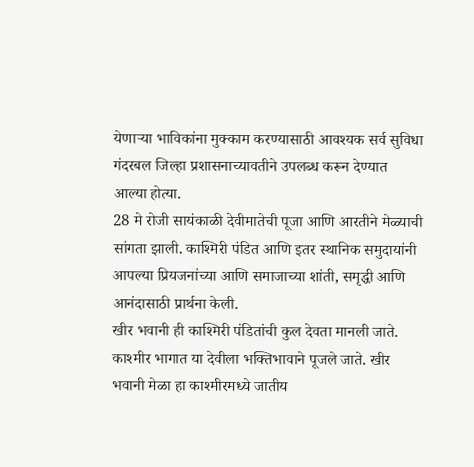येणाऱ्या भाविकांना मुक्काम करण्यासाठी आवश्यक सर्व सुविधा गंदरबल जिल्हा प्रशासनाच्यावतीने उपलब्ध करून देण्यात आल्या होत्या.
28 मे रोजी सायंकाळी देवीमातेची पूजा आणि आरतीने मेळ्याची सांगता झाली. काश्मिरी पंडित आणि इतर स्थानिक समुदायांनी आपल्या प्रियजनांच्या आणि समाजाच्या शांती, समृद्धी आणि आनंदासाठी प्रार्थना केली.
खीर भवानी ही काश्मिरी पंडितांची कुल देवता मानली जाते. काश्मीर भागात या देवीला भक्तिभावाने पूजले जाते. खीर भवानी मेळा हा काश्मीरमध्ये जातीय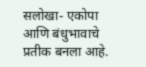सलोखा- एकोपा आणि बंधुभावाचे प्रतीक बनला आहे.